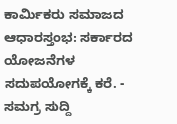ಕಾರ್ಮಿಕರು ಸಮಾಜದ ಆಧಾರಸ್ತಂಭ: ಸರ್ಕಾರದ ಯೋಜನೆಗಳ ಸದುಪಯೋಗಕ್ಕೆ ಕರೆ. - ಸಮಗ್ರ ಸುದ್ದಿ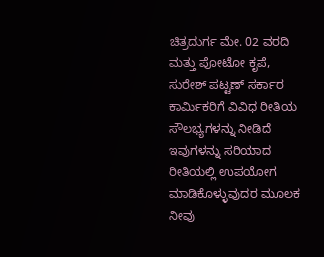ಚಿತ್ರದುರ್ಗ ಮೇ. 02 ವರದಿ ಮತ್ತು ಪೋಟೋ ಕೃಪೆ, ಸುರೇಶ್ ಪಟ್ಟಣ್ ಸರ್ಕಾರ ಕಾರ್ಮಿಕರಿಗೆ ವಿವಿಧ ರೀತಿಯ ಸೌಲಭ್ಯಗಳನ್ನು ನೀಡಿದೆ ಇವುಗಳನ್ನು ಸರಿಯಾದ ರೀತಿಯಲ್ಲಿ ಉಪಯೋಗ ಮಾಡಿಕೊಳ್ಳುವುದರ ಮೂಲಕ ನೀವು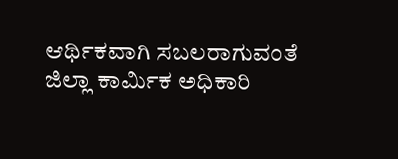ಆರ್ಥಿಕವಾಗಿ ಸಬಲರಾಗುವಂತೆ ಜಿಲ್ಲಾ ಕಾರ್ಮಿಕ ಅಧಿಕಾರಿ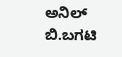ಅನಿಲ್ ಬಿ.ಬಗಟಿ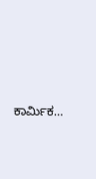ಕಾರ್ಮಿಕ…